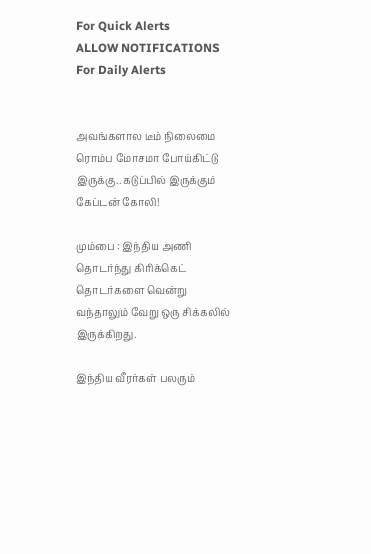For Quick Alerts
ALLOW NOTIFICATIONS
For Daily Alerts


அவங்களால டீம் நிலைமை ரொம்ப மோசமா போய்கிட்டு இருக்கு.. கடுப்பில் இருக்கும் கேப்டன் கோலி!

மும்பை : இந்திய அணி தொடர்ந்து கிரிக்கெட் தொடர்களை வென்று வந்தாலும் வேறு ஒரு சிக்கலில் இருக்கிறது.

இந்திய வீரர்கள் பலரும்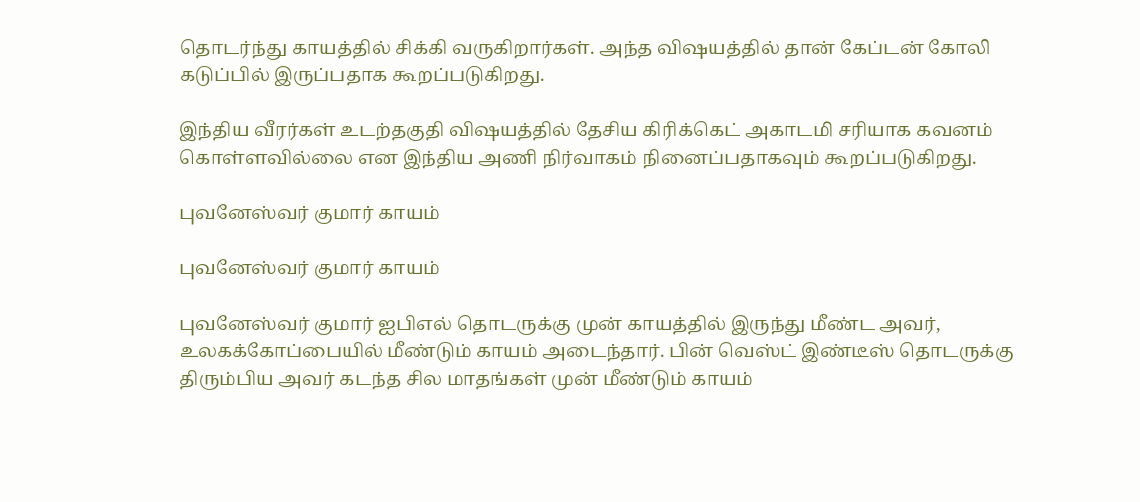தொடர்ந்து காயத்தில் சிக்கி வருகிறார்கள். அந்த விஷயத்தில் தான் கேப்டன் கோலி கடுப்பில் இருப்பதாக கூறப்படுகிறது.

இந்திய வீரர்கள் உடற்தகுதி விஷயத்தில் தேசிய கிரிக்கெட் அகாடமி சரியாக கவனம் கொள்ளவில்லை என இந்திய அணி நிர்வாகம் நினைப்பதாகவும் கூறப்படுகிறது.

புவனேஸ்வர் குமார் காயம்

புவனேஸ்வர் குமார் காயம்

புவனேஸ்வர் குமார் ஐபிஎல் தொடருக்கு முன் காயத்தில் இருந்து மீண்ட அவர், உலகக்கோப்பையில் மீண்டும் காயம் அடைந்தார். பின் வெஸ்ட் இண்டீஸ் தொடருக்கு திரும்பிய அவர் கடந்த சில மாதங்கள் முன் மீண்டும் காயம்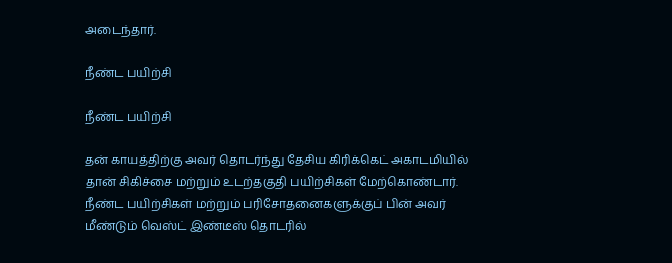அடைந்தார்.

நீண்ட பயிற்சி

நீண்ட பயிற்சி

தன் காயத்திற்கு அவர் தொடர்ந்து தேசிய கிரிக்கெட் அகாடமியில் தான் சிகிச்சை மற்றும் உடற்தகுதி பயிற்சிகள் மேற்கொண்டார். நீண்ட பயிற்சிகள் மற்றும் பரிசோதனைகளுக்குப் பின் அவர் மீண்டும் வெஸ்ட் இண்டீஸ் தொடரில்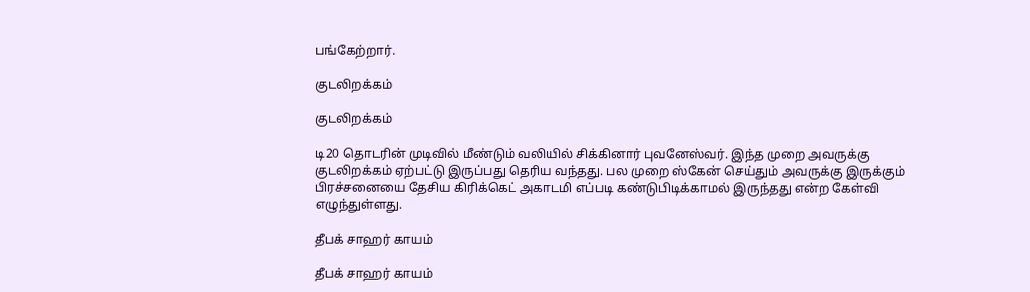பங்கேற்றார்.

குடலிறக்கம்

குடலிறக்கம்

டி20 தொடரின் முடிவில் மீண்டும் வலியில் சிக்கினார் புவனேஸ்வர். இந்த முறை அவருக்கு குடலிறக்கம் ஏற்பட்டு இருப்பது தெரிய வந்தது. பல முறை ஸ்கேன் செய்தும் அவருக்கு இருக்கும் பிரச்சனையை தேசிய கிரிக்கெட் அகாடமி எப்படி கண்டுபிடிக்காமல் இருந்தது என்ற கேள்வி எழுந்துள்ளது.

தீபக் சாஹர் காயம்

தீபக் சாஹர் காயம்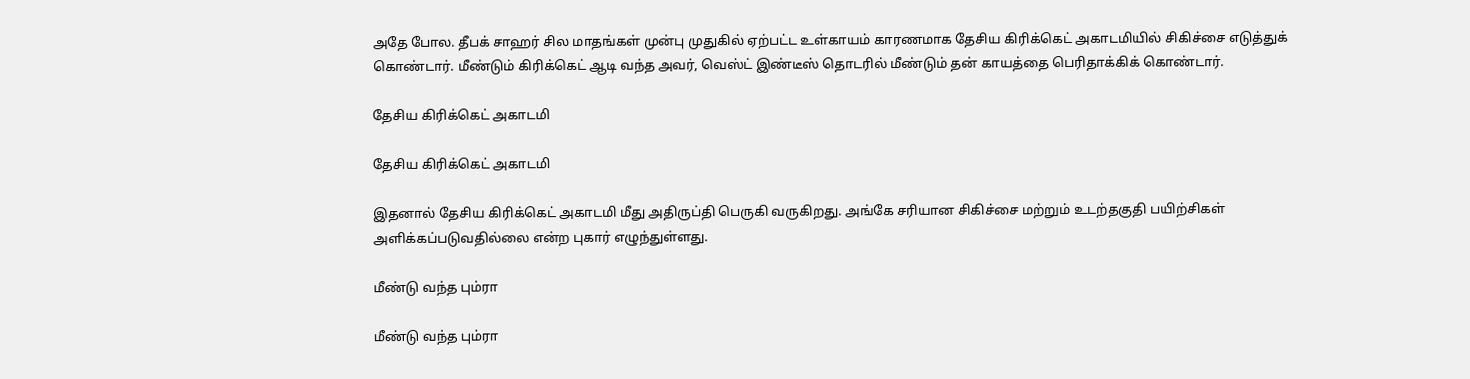அதே போல. தீபக் சாஹர் சில மாதங்கள் முன்பு முதுகில் ஏற்பட்ட உள்காயம் காரணமாக தேசிய கிரிக்கெட் அகாடமியில் சிகிச்சை எடுத்துக் கொண்டார். மீண்டும் கிரிக்கெட் ஆடி வந்த அவர், வெஸ்ட் இண்டீஸ் தொடரில் மீண்டும் தன் காயத்தை பெரிதாக்கிக் கொண்டார்.

தேசிய கிரிக்கெட் அகாடமி

தேசிய கிரிக்கெட் அகாடமி

இதனால் தேசிய கிரிக்கெட் அகாடமி மீது அதிருப்தி பெருகி வருகிறது. அங்கே சரியான சிகிச்சை மற்றும் உடற்தகுதி பயிற்சிகள் அளிக்கப்படுவதில்லை என்ற புகார் எழுந்துள்ளது.

மீண்டு வந்த பும்ரா

மீண்டு வந்த பும்ரா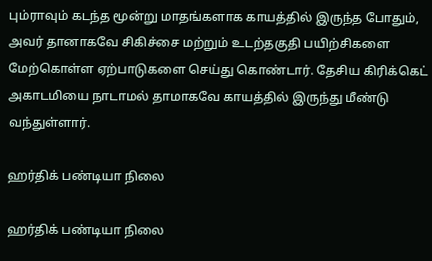பும்ராவும் கடந்த மூன்று மாதங்களாக காயத்தில் இருந்த போதும், அவர் தானாகவே சிகிச்சை மற்றும் உடற்தகுதி பயிற்சிகளை மேற்கொள்ள ஏற்பாடுகளை செய்து கொண்டார். தேசிய கிரிக்கெட் அகாடமியை நாடாமல் தாமாகவே காயத்தில் இருந்து மீண்டு வந்துள்ளார்.

ஹர்திக் பண்டியா நிலை

ஹர்திக் பண்டியா நிலை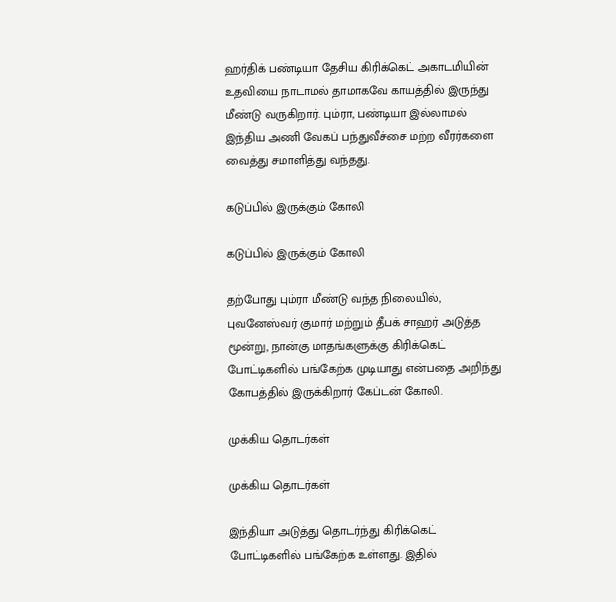ஹர்திக் பண்டியா தேசிய கிரிக்கெட் அகாடமியின் உதவியை நாடாமல் தாமாகவே காயத்தில் இருந்து மீண்டு வருகிறார். பும்ரா, பண்டியா இல்லாமல் இந்திய அணி வேகப் பந்துவீச்சை மற்ற வீரர்களை வைத்து சமாளித்து வந்தது.

கடுப்பில் இருக்கும் கோலி

கடுப்பில் இருக்கும் கோலி

தற்போது பும்ரா மீண்டு வந்த நிலையில், புவனேஸ்வர் குமார் மற்றும் தீபக் சாஹர் அடுத்த மூன்று, நான்கு மாதங்களுக்கு கிரிக்கெட் போட்டிகளில் பங்கேற்க முடியாது என்பதை அறிந்து கோபத்தில் இருக்கிறார் கேப்டன் கோலி.

முக்கிய தொடர்கள்

முக்கிய தொடர்கள்

இந்தியா அடுத்து தொடர்ந்து கிரிக்கெட் போட்டிகளில் பங்கேற்க உள்ளது. இதில்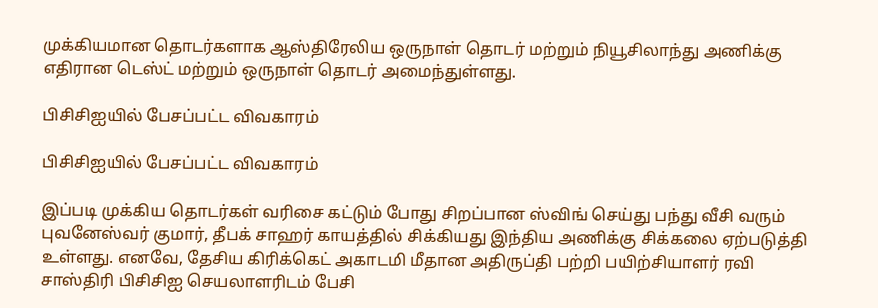முக்கியமான தொடர்களாக ஆஸ்திரேலிய ஒருநாள் தொடர் மற்றும் நியூசிலாந்து அணிக்கு எதிரான டெஸ்ட் மற்றும் ஒருநாள் தொடர் அமைந்துள்ளது.

பிசிசிஐயில் பேசப்பட்ட விவகாரம்

பிசிசிஐயில் பேசப்பட்ட விவகாரம்

இப்படி முக்கிய தொடர்கள் வரிசை கட்டும் போது சிறப்பான ஸ்விங் செய்து பந்து வீசி வரும் புவனேஸ்வர் குமார், தீபக் சாஹர் காயத்தில் சிக்கியது இந்திய அணிக்கு சிக்கலை ஏற்படுத்தி உள்ளது. எனவே, தேசிய கிரிக்கெட் அகாடமி மீதான அதிருப்தி பற்றி பயிற்சியாளர் ரவி சாஸ்திரி பிசிசிஐ செயலாளரிடம் பேசி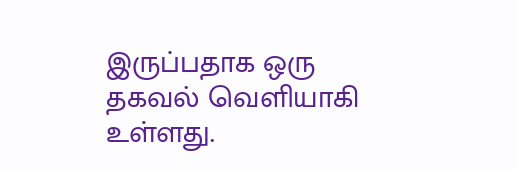இருப்பதாக ஒரு தகவல் வெளியாகி உள்ளது.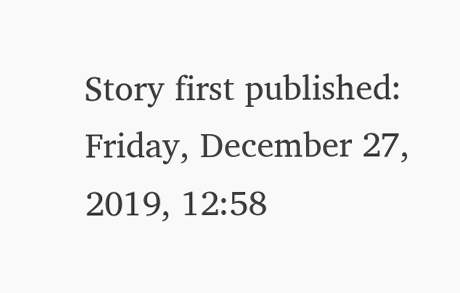Story first published: Friday, December 27, 2019, 12:58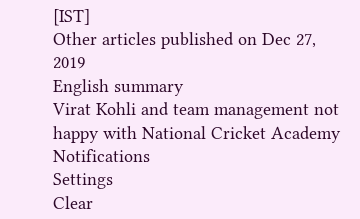[IST]
Other articles published on Dec 27, 2019
English summary
Virat Kohli and team management not happy with National Cricket Academy
Notifications
Settings
Clear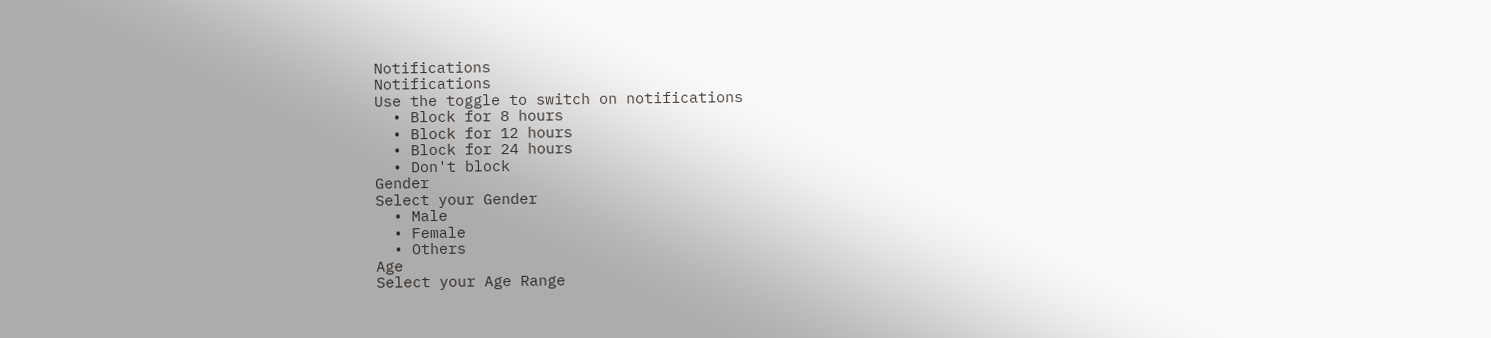Notifications
Notifications
Use the toggle to switch on notifications
  • Block for 8 hours
  • Block for 12 hours
  • Block for 24 hours
  • Don't block
Gender
Select your Gender
  • Male
  • Female
  • Others
Age
Select your Age Range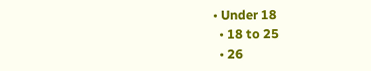• Under 18
  • 18 to 25
  • 26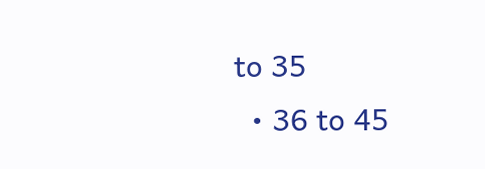to 35
  • 36 to 45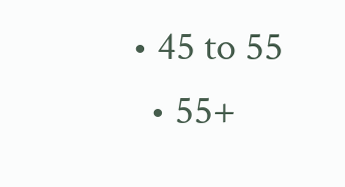• 45 to 55
  • 55+